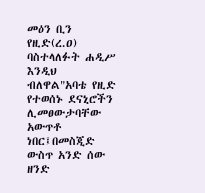መዕን ቢን የዚድ(ረ.ዐ) ባስተላለፉት ሐዲሥ እንዲህ ብለዋል"አባቴ የዚድ የተወሰኑ ደናኒሮችን ሊመፀውታባቸው አውጥቶ ነበር፤በመስጂድ ውስጥ አንድ ሰው ዘንድ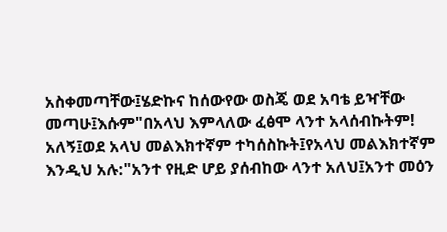አስቀመጣቸው፤ሄድኩና ከሰውየው ወስጄ ወደ አባቴ ይዣቸው መጣሁ፤እሱም"በአላህ እምላለው ፈፅሞ ላንተ አላሰብኩትም! አለኝ፤ወደ አላህ መልእክተኛም ተካሰስኩት፤የአላህ መልእክተኛም እንዲህ አሉ:"አንተ የዚድ ሆይ ያሰብከው ላንተ አለህ፤አንተ መዕን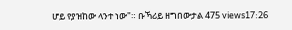ሆይ የያዝከው ላንተ ነው"። ቡኻሪይ ዘግበውታል 475 views17:26